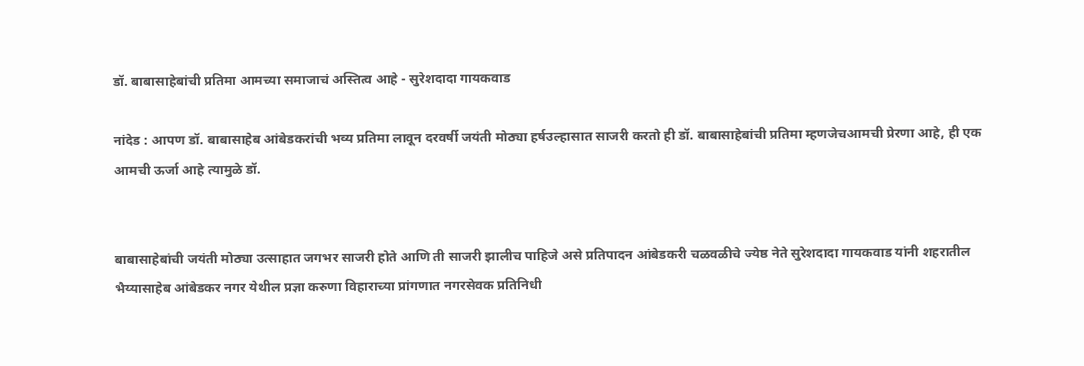डॉ. बाबासाहेबांची प्रतिमा आमच्या समाजाचं अस्तित्व आहे - सुरेशदादा गायकवाड

नांदेड : आपण डॉ. बाबासाहेब आंबेडकरांची भव्य प्रतिमा लावून दरवर्षी जयंती मोठ्या हर्षउल्हासात साजरी करतो ही डॉ. बाबासाहेबांची प्रतिमा म्हणजेचआमची प्रेरणा आहे, ही एक आमची ऊर्जा आहे त्यामुळे डॉ.


बाबासाहेबांची जयंती मोठ्या उत्साहात जगभर साजरी होते आणि ती साजरी झालीच पाहिजे असे प्रतिपादन आंबेडकरी चळवळीचे ज्येष्ठ नेते सुरेशदादा गायकवाड यांनी शहरातील भैय्यासाहेब आंबेडकर नगर येथील प्रज्ञा करुणा विहाराच्या प्रांगणात नगरसेवक प्रतिनिधी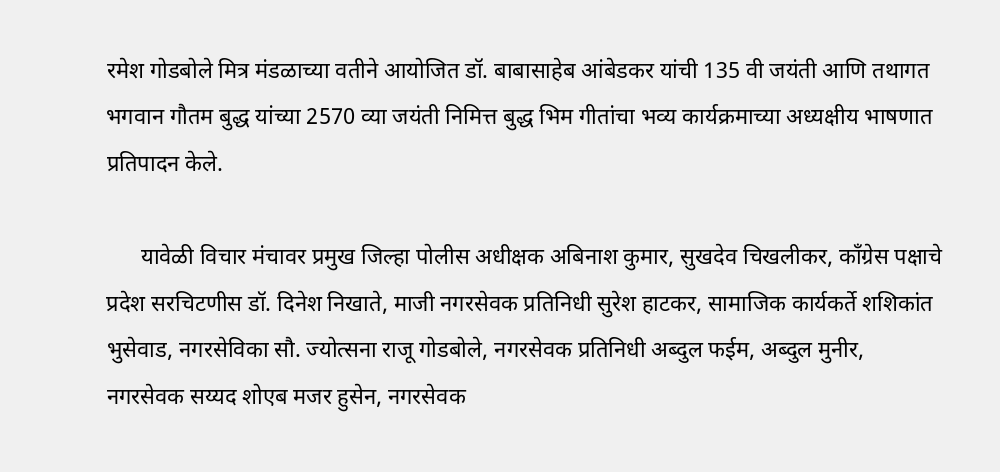रमेश गोडबोले मित्र मंडळाच्या वतीने आयोजित डॉ. बाबासाहेब आंबेडकर यांची 135 वी जयंती आणि तथागत भगवान गौतम बुद्ध यांच्या 2570 व्या जयंती निमित्त बुद्ध भिम गीतांचा भव्य कार्यक्रमाच्या अध्यक्षीय भाषणात प्रतिपादन केले.

      यावेळी विचार मंचावर प्रमुख जिल्हा पोलीस अधीक्षक अबिनाश कुमार, सुखदेव चिखलीकर, काँग्रेस पक्षाचे प्रदेश सरचिटणीस डॉ. दिनेश निखाते, माजी नगरसेवक प्रतिनिधी सुरेश हाटकर, सामाजिक कार्यकर्ते शशिकांत भुसेवाड, नगरसेविका सौ. ज्योत्सना राजू गोडबोले, नगरसेवक प्रतिनिधी अब्दुल फईम, अब्दुल मुनीर, नगरसेवक सय्यद शोएब मजर हुसेन, नगरसेवक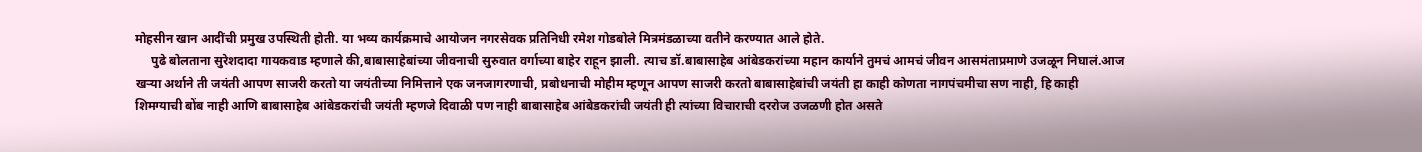मोहसीन खान आदींची प्रमुख उपस्थिती होती. या भव्य कार्यक्रमाचे आयोजन नगरसेवक प्रतिनिधी रमेश गोडबोले मित्रमंडळाच्या वतीने करण्यात आले होते.
     पुढे बोलताना सुरेशदादा गायकवाड म्हणाले की,बाबासाहेबांच्या जीवनाची सुरुवात वर्गाच्या बाहेर राहून झाली. त्याच डॉ.बाबासाहेब आंबेडकरांच्या महान कार्याने तुमचं आमचं जीवन आसमंताप्रमाणे उजळून निघालं.आज खऱ्या अर्थाने ती जयंती आपण साजरी करतो या जयंतीच्या निमित्ताने एक जनजागरणाची, प्रबोधनाची मोहीम म्हणून आपण साजरी करतो बाबासाहेबांची जयंती हा काही कोणता नागपंचमीचा सण नाही, हि काही शिमग्याची बोंब नाही आणि बाबासाहेब आंबेडकरांची जयंती म्हणजे दिवाळी पण नाही बाबासाहेब आंबेडकरांची जयंती ही त्यांच्या विचाराची दररोज उजळणी होत असते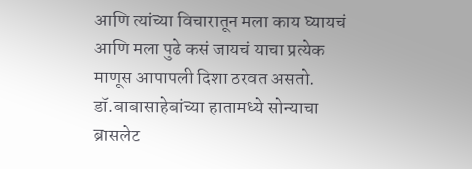आणि त्यांच्या विचारातून मला काय घ्यायचं आणि मला पुढे कसं जायचं याचा प्रत्येक माणूस आपापली दिशा ठरवत असतो. डॉ.बाबासाहेबांच्या हातामध्ये सोन्याचा ब्रासलेट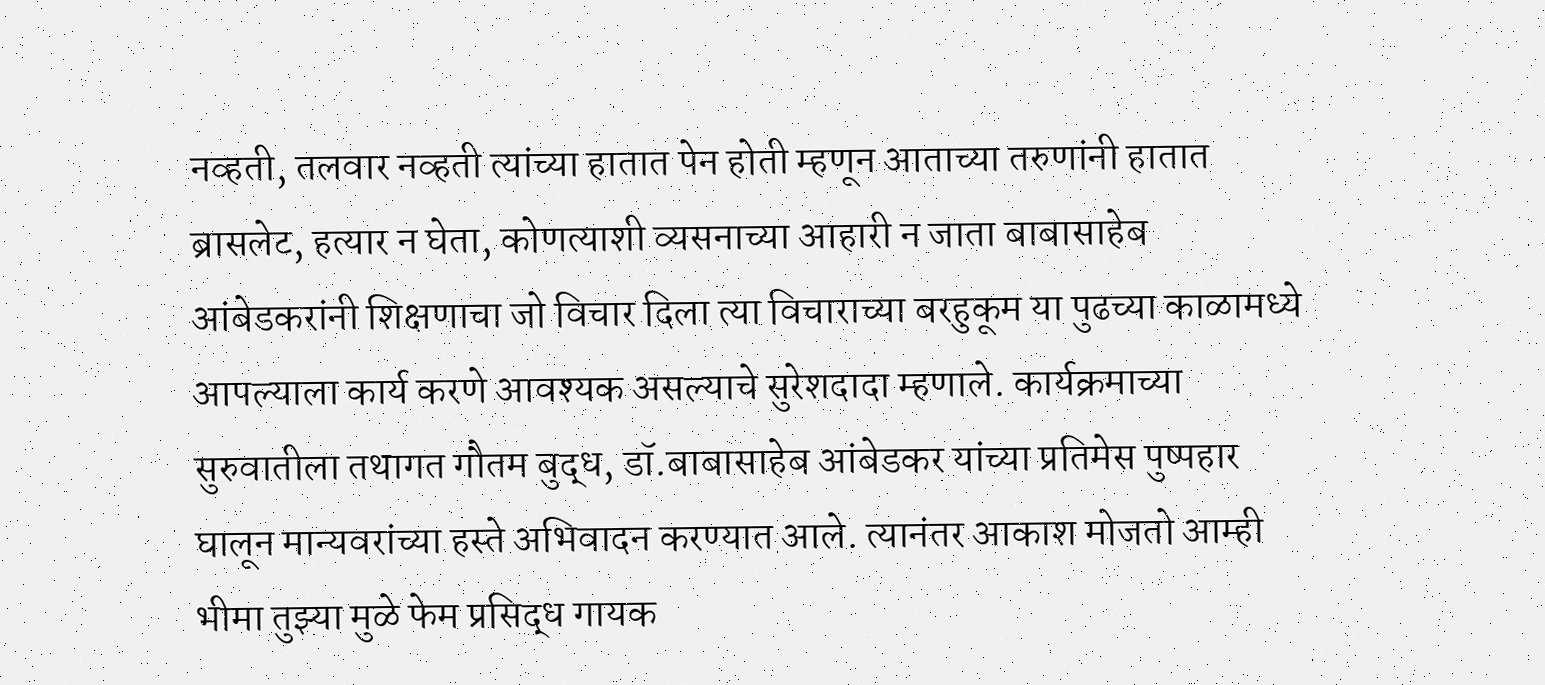नव्हती, तलवार नव्हती त्यांच्या हातात पेन होती म्हणून आताच्या तरुणांनी हातात ब्रासलेट, हत्यार न घेता, कोणत्याशी व्यसनाच्या आहारी न जाता बाबासाहेब आंबेडकरांनी शिक्षणाचा जो विचार दिला त्या विचाराच्या बरहुकूम या पुढच्या काळामध्ये आपल्याला कार्य करणे आवश्यक असल्याचे सुरेशदादा म्हणाले. कार्यक्रमाच्या सुरुवातीला तथागत गौतम बुद्ध, डॉ.बाबासाहेब आंबेडकर यांच्या प्रतिमेस पुष्पहार घालून मान्यवरांच्या हस्ते अभिवादन करण्यात आले. त्यानंतर आकाश मोजतो आम्ही भीमा तुझ्या मुळे फेम प्रसिद्ध गायक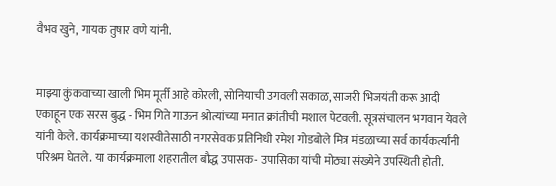वैभव खुने, गायक तुषार वणे यांनी.


माझ्या कुंकवाच्या खाली भिम मूर्ती आहे कोरली, सोनियाची उगवली सकाळ, साजरी भिजयंती करू आदी एकाहून एक सरस बुद्ध - भिम गिते गाऊन श्रोत्यांच्या मनात क्रांतीची मशाल पेटवली. सूत्रसंचालन भगवान येवले यांनी केले. कार्यक्रमाच्या यशस्वीतेसाठी नगरसेवक प्रतिनिधी रमेश गोडबोले मित्र मंडळाच्या सर्व कार्यकर्त्यांनी परिश्रम घेतले. या कार्यक्रमाला शहरातील बौद्ध उपासक- उपासिका यांची मोठ्या संख्येने उपस्थिती होती.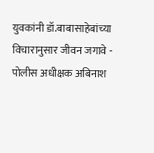युवकांनी डॉ.बाबासाहेबांच्या विचारानुसार जीवन जगावे - पोलीस अधीक्षक अबिनाश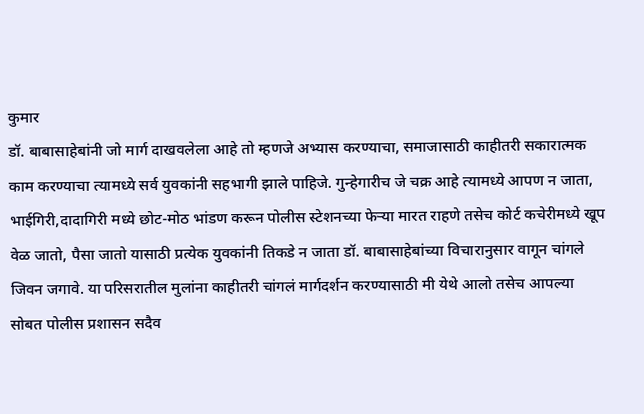कुमार
डॉ. बाबासाहेबांनी जो मार्ग दाखवलेला आहे तो म्हणजे अभ्यास करण्याचा, समाजासाठी काहीतरी सकारात्मक काम करण्याचा त्यामध्ये सर्व युवकांनी सहभागी झाले पाहिजे. गुन्हेगारीच जे चक्र आहे त्यामध्ये आपण न जाता, भाईगिरी,दादागिरी मध्ये छोट-मोठ भांडण करून पोलीस स्टेशनच्या फेऱ्या मारत राहणे तसेच कोर्ट कचेरीमध्ये खूप वेळ जातो, पैसा जातो यासाठी प्रत्येक युवकांनी तिकडे न जाता डॉ. बाबासाहेबांच्या विचारानुसार वागून चांगले जिवन जगावे. या परिसरातील मुलांना काहीतरी चांगलं मार्गदर्शन करण्यासाठी मी येथे आलो तसेच आपल्या सोबत पोलीस प्रशासन सदैव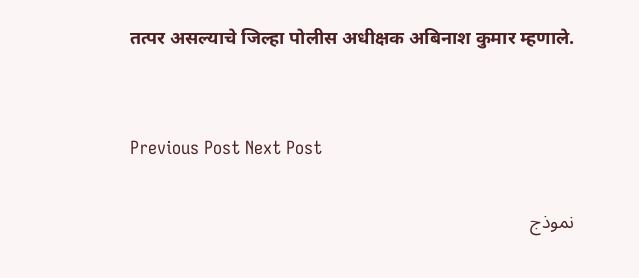तत्पर असल्याचे जिल्हा पोलीस अधीक्षक अबिनाश कुमार म्हणाले.


Previous Post Next Post

نموذج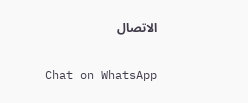الاتصال

Chat on WhatsApp